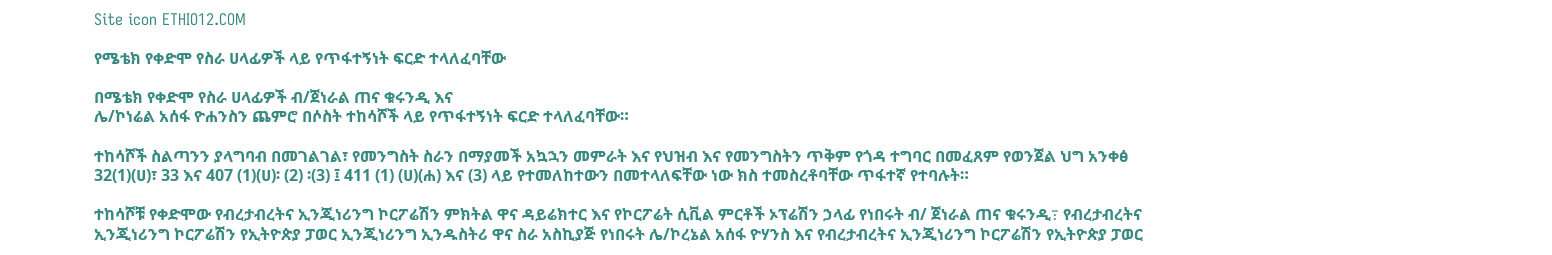Site icon ETHIO12.COM

የሜቴክ የቀድሞ የስራ ሀላፊዎች ላይ የጥፋተኝነት ፍርድ ተላለፈባቸው

በሜቴክ የቀድሞ የስራ ሀላፊዎች ብ/ጀነራል ጠና ቁሩንዲ እና
ሌ/ኮነሬል አሰፋ ዮሐንስን ጨምሮ በሶስት ተከሳሾች ላይ የጥፋተኝነት ፍርድ ተላለፈባቸው።

ተከሳሾች ስልጣንን ያላግባብ በመገልገል፣ የመንግስት ስራን በማያመች አኳኋን መምራት እና የህዝብ እና የመንግስትን ጥቅም የጎዳ ተግባር በመፈጸም የወንጀል ህግ አንቀፅ 32(1)(ሀ)፣ 33 እና 407 (1)(ሀ)፡ (2) ፡(3) ፤ 411 (1) (ሀ)(ሐ) እና (3) ላይ የተመለከተውን በመተላለፍቸው ነው ክስ ተመስረቶባቸው ጥፋተኛ የተባሉት።

ተከሳሾቹ የቀድሞው የብረታብረትና ኢንጂነሪንግ ኮርፖሬሽን ምክትል ዋና ዳይሬክተር እና የኮርፖሬት ሲቪል ምርቶች ኦፕሬሽን ኃላፊ የነበሩት ብ/ ጀነራል ጠና ቁሩንዲ߹ የብረታብረትና ኢንጂነሪንግ ኮርፖሬሽን የኢትዮጵያ ፓወር ኢንጂነሪንግ ኢንዱስትሪ ዋና ስራ አስኪያጅ የነበሩት ሌ/ኮረኔል አሰፋ ዮሃንስ እና የብረታብረትና ኢንጂነሪንግ ኮርፖሬሽን የኢትዮጵያ ፓወር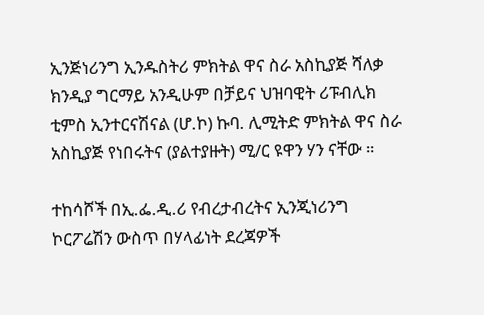ኢንጅነሪንግ ኢንዱስትሪ ምክትል ዋና ስራ አስኪያጅ ሻለቃ ክንዲያ ግርማይ አንዲሁም በቻይና ህዝባዊት ሪፑብሊክ ቲምስ ኢንተርናሽናል (ሆ.ኮ) ኩባ. ሊሚትድ ምክትል ዋና ስራ አስኪያጅ የነበሩትና (ያልተያዙት) ሚ/ር ዩዋን ሃን ናቸው ።

ተከሳሾች በኢ.ፌ.ዲ.ሪ የብረታብረትና ኢንጂነሪንግ ኮርፖሬሽን ውስጥ በሃላፊነት ደረጃዎች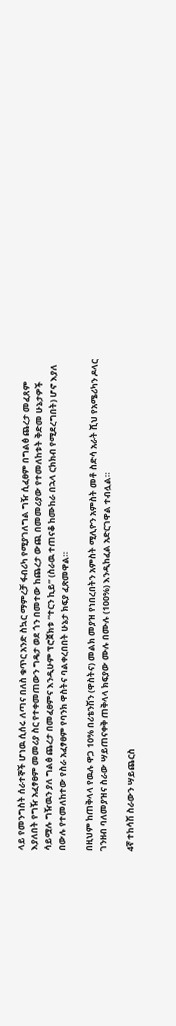ላይ የመንግስት ሰራተኞች ሆነዉ ሲሰሩ ለጣና በለስ ቁጥር አንድ ስኳር ማምረቻ ፋብሪካ የሚያገለግል ግዥ ሲፈፀም በግልፅ ጨረታ መፈጸም እያለበት የግዥ አፈፃፀም መመሪያ ስር የተቀመጠውን ግዴታ ወደ ጎን በመተው ከጨረታ ውጪ በመመሪያው የተመለከቱት ቅድመ ሁኔታዎች ሳይሟሉ ግዥዉን ያለ ግልፅ ጨረታ በመፈፀምና እንዲሁም ፕሮጀክቱ “ተርን ኪይ” (ስራዉ ተጠናቆ ከሙከራ በኋላ ርክክብ የሚደረግበት) ሆኖ እያለ በውሉ የተመለከተው የስራ አፈፃፀም የባንክ ዋስትና ባልቀረበበት ሁኔታ ክፍያ ፈጽመዋል።

በዚህም ከጠቅላላ የዉሉ ዋጋ 10% በሪቴንሽን (ዋስትና) መልክ መያዝ የነበረበትን አምስት ሚሊዮን አምስት መቶ ስድሳ አራት ሺህ የአሜሪካን ዶላር ገንዘብ ባለመያዝና ስራው ሣይጠናቀቅ ጠቅላላ ክፍያው ሙሉ በሙሉ (100%) እንዲከፈል አድርገዋል ተብሏል።

4ኛ ተከሳሽ ስራውን ሣይጨርስ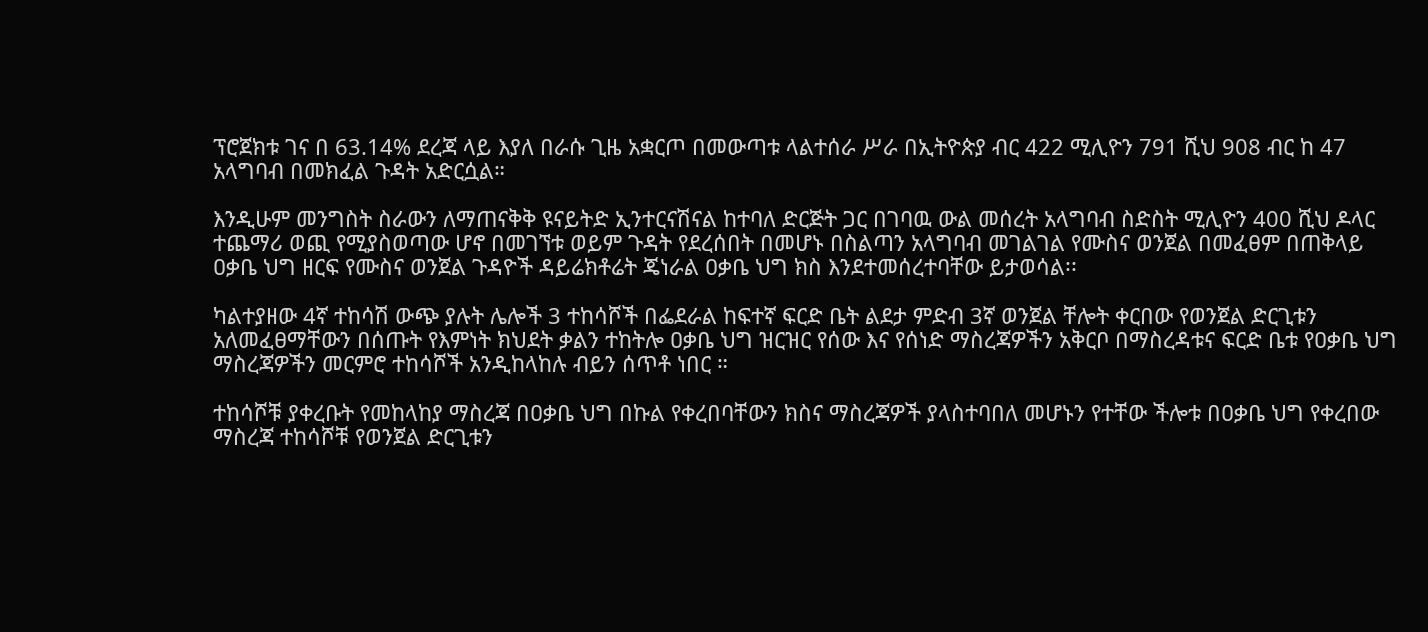ፕሮጀክቱ ገና በ 63.14% ደረጃ ላይ እያለ በራሱ ጊዜ አቋርጦ በመውጣቱ ላልተሰራ ሥራ በኢትዮጵያ ብር 422 ሚሊዮን 791 ሺህ 908 ብር ከ 47 አላግባብ በመክፈል ጉዳት አድርሷል።

እንዲሁም መንግስት ስራውን ለማጠናቅቅ ዩናይትድ ኢንተርናሽናል ከተባለ ድርጅት ጋር በገባዉ ውል መሰረት አላግባብ ስድስት ሚሊዮን 400 ሺህ ዶላር ተጨማሪ ወጪ የሚያስወጣው ሆኖ በመገኘቱ ወይም ጉዳት የደረሰበት በመሆኑ በስልጣን አላግባብ መገልገል የሙስና ወንጀል በመፈፀም በጠቅላይ ዐቃቤ ህግ ዘርፍ የሙስና ወንጀል ጉዳዮች ዳይሬክቶሬት ጄነራል ዐቃቤ ህግ ክስ እንደተመሰረተባቸው ይታወሳል፡፡

ካልተያዘው 4ኛ ተከሳሽ ውጭ ያሉት ሌሎች 3 ተከሳሾች በፌደራል ከፍተኛ ፍርድ ቤት ልደታ ምድብ 3ኛ ወንጀል ቸሎት ቀርበው የወንጀል ድርጊቱን አለመፈፀማቸውን በሰጡት የእምነት ክህደት ቃልን ተከትሎ ዐቃቤ ህግ ዝርዝር የሰው እና የሰነድ ማስረጃዎችን አቅርቦ በማስረዳቱና ፍርድ ቤቱ የዐቃቤ ህግ ማስረጃዎችን መርምሮ ተከሳሾች አንዲከላከሉ ብይን ሰጥቶ ነበር ።

ተከሳሾቹ ያቀረቡት የመከላከያ ማስረጃ በዐቃቤ ህግ በኩል የቀረበባቸውን ክስና ማስረጃዎች ያላስተባበለ መሆኑን የተቸው ችሎቱ በዐቃቤ ህግ የቀረበው ማስረጃ ተከሳሾቹ የወንጀል ድርጊቱን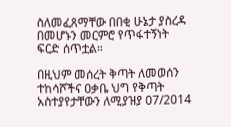ስለመፈጸማቸው በበቂ ሁኔታ ያስረዳ በመሆኑን መርምሮ የጥፋተኝነት ፍርድ ሰጥቷል።

በዚህም መሰረት ቅጣት ለመወሰን ተከሳሾችና ዐቃቤ ህግ የቅጣት አስተያየታቸውን ለሚያዝያ 07/2014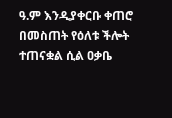ዓ.ም እንዲያቀርቡ ቀጠሮ በመስጠት የዕለቱ ችሎት ተጠናቋል ሲል ዐቃቤ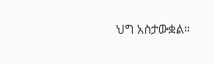ህግ አስታውቋል።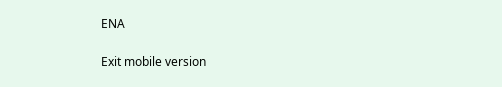ENA

Exit mobile version